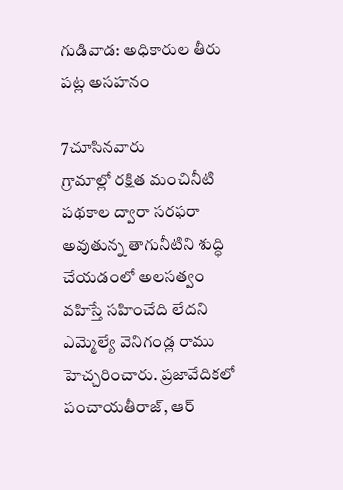గుడివాడ: అధికారుల తీరు పట్ల అసహనం

7చూసినవారు
గ్రామాల్లో రక్షిత మంచినీటి పథకాల ద్వారా సరఫరా అవుతున్న తాగునీటిని శుద్ధి చేయడంలో అలసత్వం వహిస్తే సహించేది లేదని ఎమ్మెల్యే వెనిగండ్ల రాము హెచ్చరించారు. ప్రజావేదికలో పంచాయతీరాజ్, ఆర్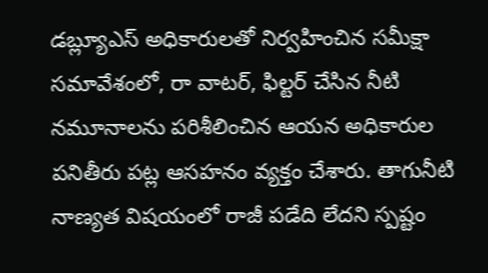డబ్ల్యూఎస్ అధికారులతో నిర్వహించిన సమీక్షా సమావేశంలో, రా వాటర్, ఫిల్టర్ చేసిన నీటి నమూనాలను పరిశీలించిన ఆయన అధికారుల పనితీరు పట్ల ఆసహనం వ్యక్తం చేశారు. తాగునీటి నాణ్యత విషయంలో రాజీ పడేది లేదని స్పష్టం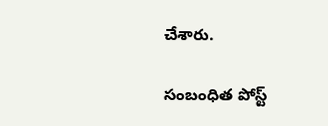చేశారు.

సంబంధిత పోస్ట్